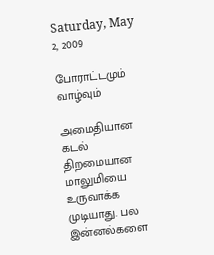Saturday, May 2, 2009

போராட்டமும் வாழ்வும்

அமைதியான கடல் திறமையான மாலுமியை உருவாக்க முடியாது. பல இன்னல்களை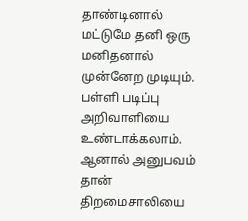தாண்டினால் மட்டுமே தனி ஒரு மனிதனால் முன்னேற முடியும். பள்ளி படிப்பு அறிவாளியை உண்டாக்கலாம். ஆனால் அனுபவம் தான் திறமைசாலியை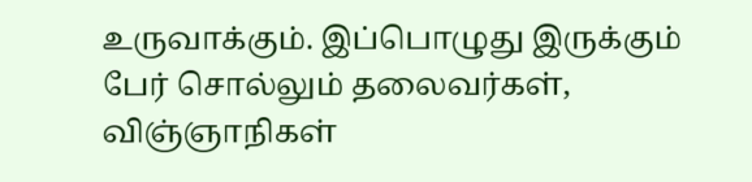உருவாக்கும். இப்பொழுது இருக்கும் பேர் சொல்லும் தலைவர்கள், விஞ்ஞாநிகள்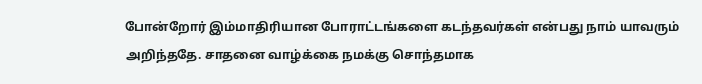போன்றோர் இம்மாதிரியான போராட்டங்களை கடந்தவர்கள் என்பது நாம் யாவரும் அறிந்ததே. சாதனை வாழ்க்கை நமக்கு சொந்தமாக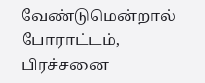வேண்டுமென்றால் போராட்டம், பிரச்சனை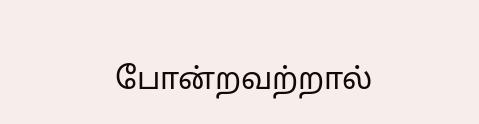போன்றவற்றால்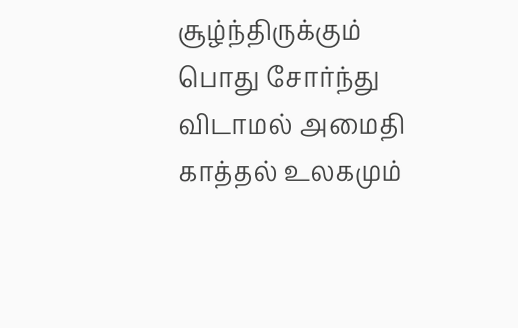சூழ்ந்திருக்கும் பொது சோர்ந்து விடாமல் அமைதி காத்தல் உலகமும்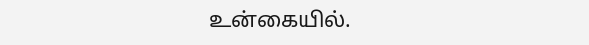உன்கையில்.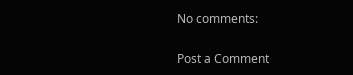No comments:

Post a Comment